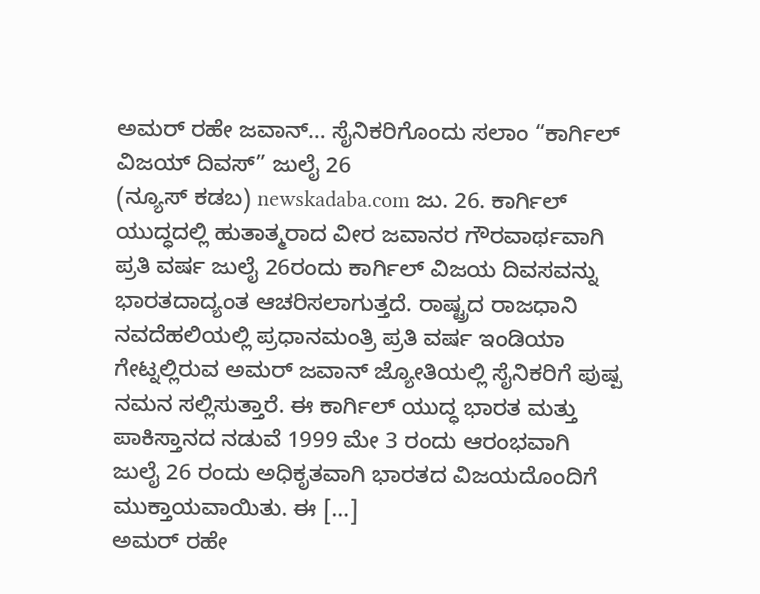ಅಮರ್ ರಹೇ ಜವಾನ್… ಸೈನಿಕರಿಗೊಂದು ಸಲಾಂ “ಕಾರ್ಗಿಲ್ ವಿಜಯ್ ದಿವಸ್” ಜುಲೈ 26
(ನ್ಯೂಸ್ ಕಡಬ) newskadaba.com ಜು. 26. ಕಾರ್ಗಿಲ್ ಯುದ್ಧದಲ್ಲಿ ಹುತಾತ್ಮರಾದ ವೀರ ಜವಾನರ ಗೌರವಾರ್ಥವಾಗಿ ಪ್ರತಿ ವರ್ಷ ಜುಲೈ 26ರಂದು ಕಾರ್ಗಿಲ್ ವಿಜಯ ದಿವಸವನ್ನು ಭಾರತದಾದ್ಯಂತ ಆಚರಿಸಲಾಗುತ್ತದೆ. ರಾಷ್ಟ್ರದ ರಾಜಧಾನಿ ನವದೆಹಲಿಯಲ್ಲಿ ಪ್ರಧಾನಮಂತ್ರಿ ಪ್ರತಿ ವರ್ಷ ಇಂಡಿಯಾ ಗೇಟ್ನಲ್ಲಿರುವ ಅಮರ್ ಜವಾನ್ ಜ್ಯೋತಿಯಲ್ಲಿ ಸೈನಿಕರಿಗೆ ಪುಷ್ಪ ನಮನ ಸಲ್ಲಿಸುತ್ತಾರೆ. ಈ ಕಾರ್ಗಿಲ್ ಯುದ್ಧ ಭಾರತ ಮತ್ತು ಪಾಕಿಸ್ತಾನದ ನಡುವೆ 1999 ಮೇ 3 ರಂದು ಆರಂಭವಾಗಿ ಜುಲೈ 26 ರಂದು ಅಧಿಕೃತವಾಗಿ ಭಾರತದ ವಿಜಯದೊಂದಿಗೆ ಮುಕ್ತಾಯವಾಯಿತು. ಈ […]
ಅಮರ್ ರಹೇ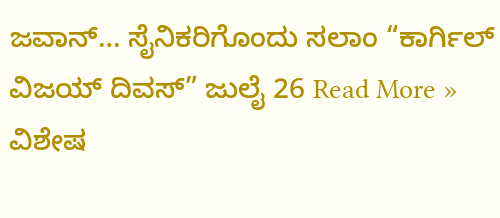ಜವಾನ್… ಸೈನಿಕರಿಗೊಂದು ಸಲಾಂ “ಕಾರ್ಗಿಲ್ ವಿಜಯ್ ದಿವಸ್” ಜುಲೈ 26 Read More »
ವಿಶೇಷ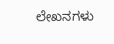ಲೇಖನಗಳು